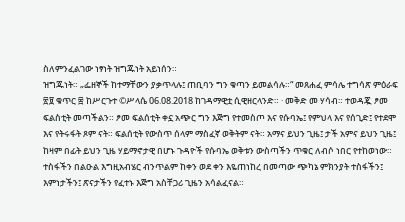ስለምንፈልገው ነፃነት ዝግጁነት አይነሰን።
ዝግጁነት። „ፌዘኞች ከተማቸውን ያቃጥላሉ፤ ጠቢባን ግን ቁጣን ይመልሳሉ።“ መጸሐፈ ምሳሌ ተግሳጽ ምዕራፍ ፳፱ ቁጥር ፰ ከሥርጉተ ©ሥላሴ 06.08.2018 ከገዳማዊቷ ሲዊዘርላንድ። · መቅድ መ ሃሳብ። ተወዳጇ ፆመ ፍልስቲት መጣችልን። ፆመ ፍልሰቲት ቀኗ አጭር ግን እጅግ የተመስጦ እና የሱባኤ፤ የምህላ እና የሰጊድ፤ የተደሞ እና የትሩፋት ጾም ናት። ፍልሰቲት የውስጥ ሰላም ማስፈኛ ወቅትም ናት። አማና ይህን ጊዜ፤ ታች አምና ይህን ጊዜ፤ ከዛም በፊት ይህን ጊዜ ሃይማኖታዊ በሆኑ ጉዳዮች የሱባኤ ወቅቱን ውስጣችን ጥቁር ለብሶ ነበር የተከወነው። ተስፋችን በልዑል እግዚአብሄር ብንጥልም ከቀን ወደ ቀን እዬጠነከረ በመጣው ጭካኔ ምክንያት ተስፋችን፤ እምነታችን፤ ጽናታችን የፈተኑ እጅግ አስቸጋሪ ጊዜን አሳልፈናል።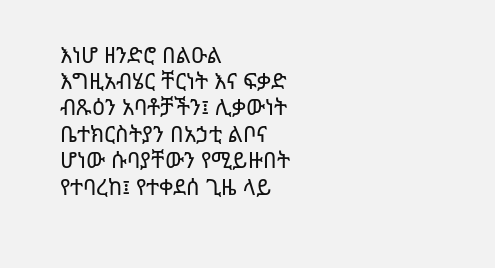እነሆ ዘንድሮ በልዑል እግዚአብሄር ቸርነት እና ፍቃድ ብጹዕን አባቶቻችን፤ ሊቃውነት ቤተክርስትያን በአኃቲ ልቦና ሆነው ሱባያቸውን የሚይዙበት የተባረከ፤ የተቀደሰ ጊዜ ላይ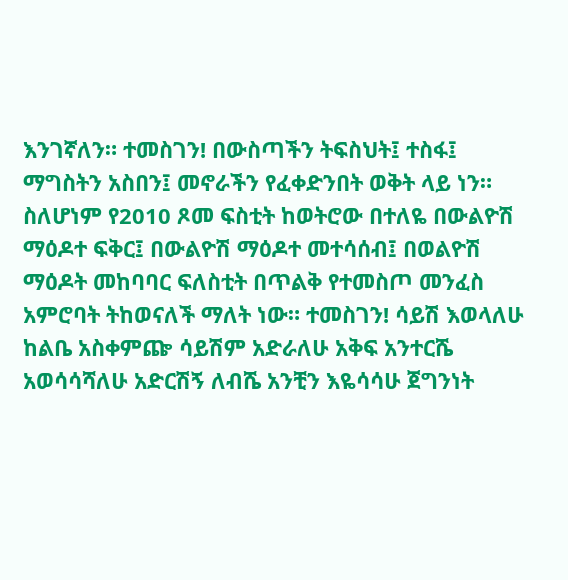እንገኛለን። ተመስገን! በውስጣችን ትፍስህት፤ ተስፋ፤ ማግስትን አስበን፤ መኖራችን የፈቀድንበት ወቅት ላይ ነን። ስለሆነም የ2010 ጾመ ፍስቲት ከወትሮው በተለዬ በውልዮሽ ማዕዶተ ፍቅር፤ በውልዮሽ ማዕዶተ መተሳሰብ፤ በወልዮሽ ማዕዶት መከባባር ፍለስቲት በጥልቅ የተመስጦ መንፈስ አምሮባት ትከወናለች ማለት ነው። ተመስገን! ሳይሽ እወላለሁ ከልቤ አስቀምጬ ሳይሽም አድራለሁ አቅፍ አንተርሼ አወሳሳሻለሁ አድርሽኝ ለብሼ አንቺን እዬሳሳሁ ጀግንነት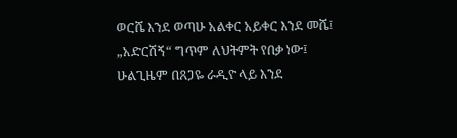ወርሼ እንደ ወጣሁ አልቀር አይቀር እንደ መሼ፤ „አድርሽኝ“ ግጥም ለህትምት የበቃ ነው፤ ሁልጊዜም በጸጋዬ ራዲዮ ላይ እንደ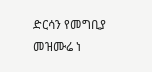ድርሳን የመግቢያ መዝሙሬ ነ